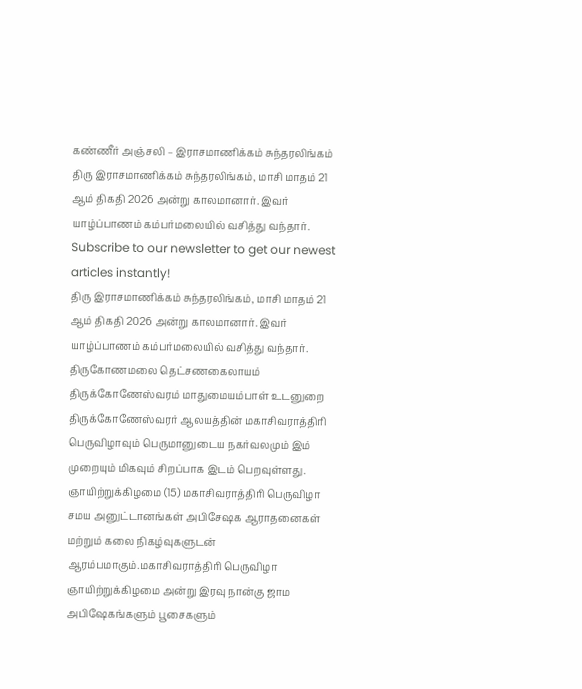கண்ணீர் அஞ்சலி – இராசமாணிக்கம் சுந்தரலிங்கம்
திரு இராசமாணிக்கம் சுந்தரலிங்கம், மாசி மாதம் 21 ஆம் திகதி 2026 அன்று காலமானார். இவர் யாழ்ப்பாணம் கம்பர்மலையில் வசித்து வந்தார்.
Subscribe to our newsletter to get our newest articles instantly!
திரு இராசமாணிக்கம் சுந்தரலிங்கம், மாசி மாதம் 21 ஆம் திகதி 2026 அன்று காலமானார். இவர் யாழ்ப்பாணம் கம்பர்மலையில் வசித்து வந்தார்.
திருகோணமலை தெட்சணகைலாயம் திருக்கோணேஸ்வரம் மாதுமையம்பாள் உடனுறை திருக்கோணேஸ்வரர் ஆலயத்தின் மகாசிவராத்திரி பெருவிழாவும் பெருமானுடைய நகர்வலமும் இம் முறையும் மிகவும் சிறப்பாக இடம் பெறவுள்ளது. ஞாயிற்றுக்கிழமை (15) மகாசிவராத்திரி பெருவிழா சமய அனுட்டானங்கள் அபிசேஷக ஆராதனைகள் மற்றும் கலை நிகழ்வுகளுடன் ஆரம்பமாகும்.மகாசிவராத்திரி பெருவிழா ஞாயிற்றுக்கிழமை அன்று இரவு நான்கு ஜாம அபிஷேகங்களும் பூசைகளும்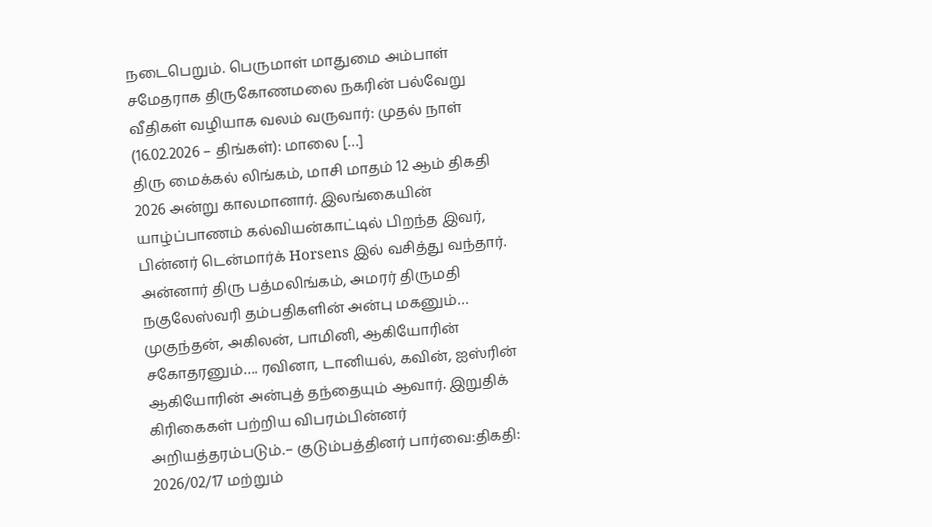நடைபெறும். பெருமாள் மாதுமை அம்பாள் சமேதராக திருகோணமலை நகரின் பல்வேறு வீதிகள் வழியாக வலம் வருவார்: முதல் நாள் (16.02.2026 – திங்கள்): மாலை […]
திரு மைக்கல் லிங்கம், மாசி மாதம் 12 ஆம் திகதி 2026 அன்று காலமானார். இலங்கையின் யாழ்ப்பாணம் கல்வியன்காட்டில் பிறந்த இவர், பின்னர் டென்மார்க் Horsens இல் வசித்து வந்தார். அன்னார் திரு பத்மலிங்கம், அமரர் திருமதி நகுலேஸ்வரி தம்பதிகளின் அன்பு மகனும்… முகுந்தன், அகிலன், பாமினி, ஆகியோரின் சகோதரனும்…. ரவினா, டானியல், கவின், ஐஸ்ரின் ஆகியோரின் அன்புத் தந்தையும் ஆவார். இறுதிக் கிரிகைகள் பற்றிய விபரம்பின்னர் அறியத்தரம்படும்.– குடும்பத்தினர் பார்வை:திகதி: 2026/02/17 மற்றும்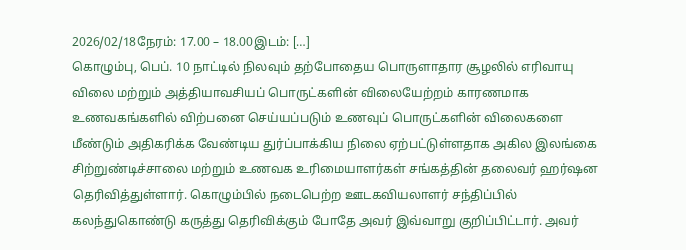2026/02/18நேரம்: 17.00 – 18.00இடம்: […]
கொழும்பு, பெப். 10 நாட்டில் நிலவும் தற்போதைய பொருளாதார சூழலில் எரிவாயு விலை மற்றும் அத்தியாவசியப் பொருட்களின் விலையேற்றம் காரணமாக உணவகங்களில் விற்பனை செய்யப்படும் உணவுப் பொருட்களின் விலைகளை மீண்டும் அதிகரிக்க வேண்டிய துர்ப்பாக்கிய நிலை ஏற்பட்டுள்ளதாக அகில இலங்கை சிற்றுண்டிச்சாலை மற்றும் உணவக உரிமையாளர்கள் சங்கத்தின் தலைவர் ஹர்ஷன தெரிவித்துள்ளார். கொழும்பில் நடைபெற்ற ஊடகவியலாளர் சந்திப்பில் கலந்துகொண்டு கருத்து தெரிவிக்கும் போதே அவர் இவ்வாறு குறிப்பிட்டார். அவர்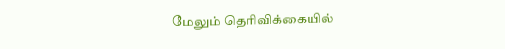மேலும் தெரிவிக்கையில்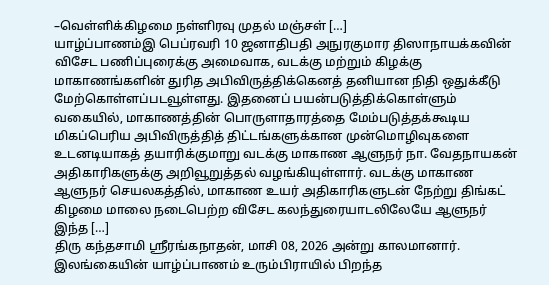–வெள்ளிக்கிழமை நள்ளிரவு முதல் மஞ்சள் […]
யாழ்ப்பாணம்இ பெப்ரவரி 10 ஜனாதிபதி அநுரகுமார திஸாநாயக்கவின் விசேட பணிப்புரைக்கு அமைவாக, வடக்கு மற்றும் கிழக்கு மாகாணங்களின் துரித அபிவிருத்திக்கெனத் தனியான நிதி ஒதுக்கீடு மேற்கொள்ளப்படவூள்ளது. இதனைப் பயன்படுத்திக்கொள்ளும் வகையில், மாகாணத்தின் பொருளாதாரத்தை மேம்படுத்தக்கூடிய மிகப்பெரிய அபிவிருத்தித் திட்டங்களுக்கான முன்மொழிவுகளை உடனடியாகத் தயாரிக்குமாறு வடக்கு மாகாண ஆளுநர் நா. வேதநாயகன் அதிகாரிகளுக்கு அறிவூறுத்தல் வழங்கியுள்ளார். வடக்கு மாகாண ஆளுநர் செயலகத்தில், மாகாண உயர் அதிகாரிகளுடன் நேற்று திங்கட் கிழமை மாலை நடைபெற்ற விசேட கலந்துரையாடலிலேயே ஆளுநர் இந்த […]
திரு கந்தசாமி ஸ்ரீரங்கநாதன், மாசி 08, 2026 அன்று காலமானார். இலங்கையின் யாழ்ப்பாணம் உரும்பிராயில் பிறந்த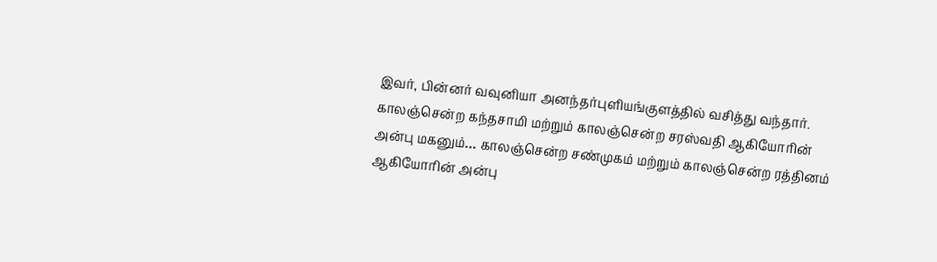இவர், பின்னர் வவுனியா அனந்தர்புளியங்குளத்தில் வசித்து வந்தார். காலஞ்சென்ற கந்தசாமி மற்றும் காலஞ்சென்ற சரஸ்வதி ஆகியோரின் அன்பு மகனும்… காலஞ்சென்ற சண்முகம் மற்றும் காலஞ்சென்ற ரத்தினம் ஆகியோரின் அன்பு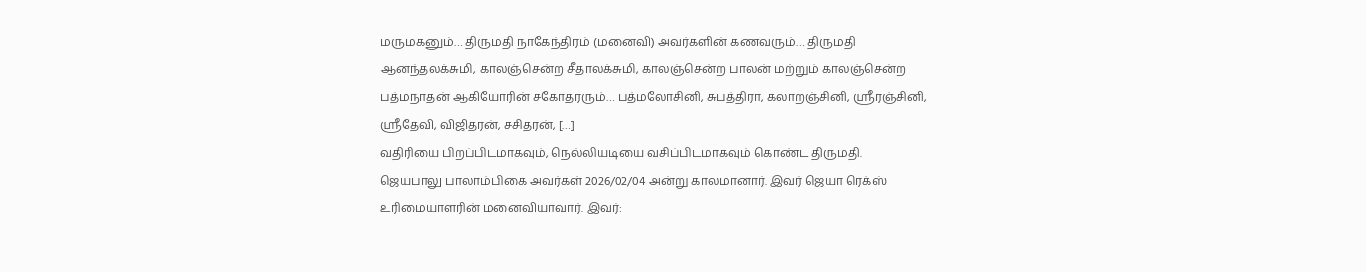மருமகனும்… திருமதி நாகேந்திரம் (மனைவி) அவர்களின் கணவரும்… திருமதி ஆனந்தலக்சுமி, காலஞ்சென்ற சீதாலக்சுமி, காலஞ்சென்ற பாலன் மற்றும் காலஞ்சென்ற பத்மநாதன் ஆகியோரின் சகோதரரும்… பத்மலோசினி, சுபத்திரா, கலாறஞ்சினி, ஸ்ரீரஞ்சினி, ஸ்ரீதேவி, விஜிதரன், சசிதரன், […]
வதிரியை பிறப்பிடமாகவும், நெல்லியடியை வசிப்பிடமாகவும் கொண்ட திருமதி. ஜெயபாலு பாலாம்பிகை அவர்கள் 2026/02/04 அன்று காலமானார். இவர் ஜெயா ரெக்ஸ் உரிமையாளரின் மனைவியாவார். இவர்: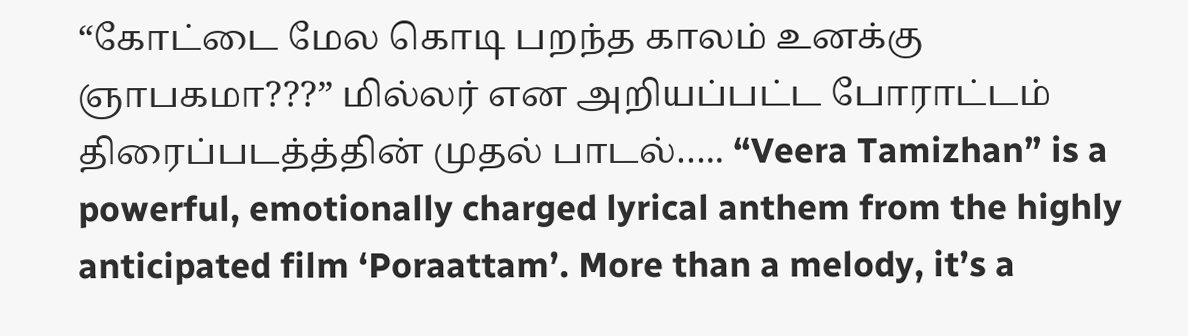“கோட்டை மேல கொடி பறந்த காலம் உனக்கு ஞாபகமா???” மில்லர் என அறியப்பட்ட போராட்டம் திரைப்படத்த்தின் முதல் பாடல்….. “Veera Tamizhan” is a powerful, emotionally charged lyrical anthem from the highly anticipated film ‘Poraattam’. More than a melody, it’s a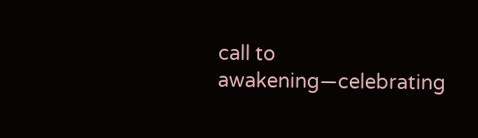call to awakening—celebrating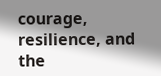courage, resilience, and the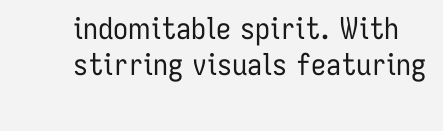indomitable spirit. With stirring visuals featuring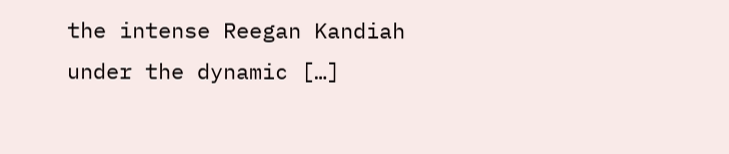the intense Reegan Kandiah under the dynamic […]